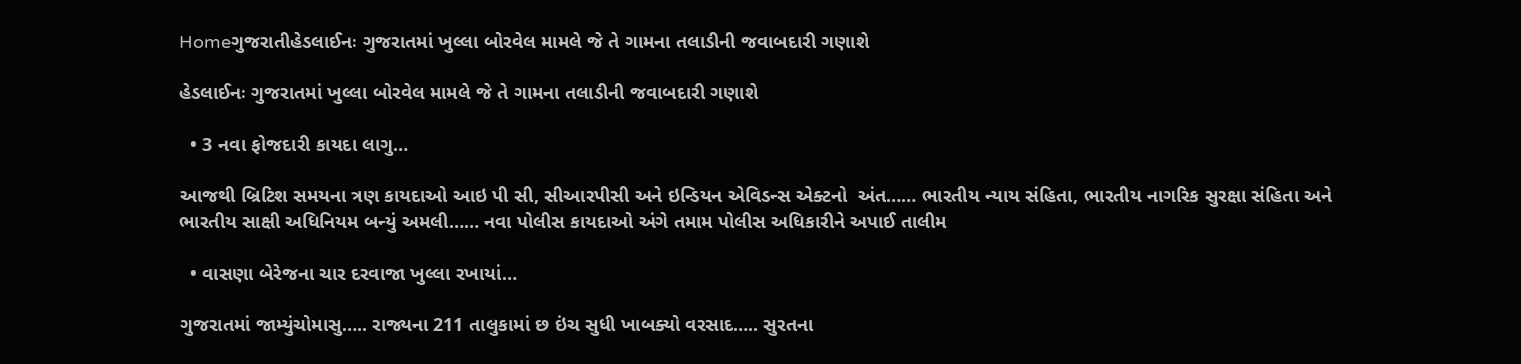Homeગુજરાતીહેડલાઈનઃ ગુજરાતમાં ખુલ્લા બોરવેલ મામલે જે તે ગામના તલાડીની જવાબદારી ગણાશે

હેડલાઈનઃ ગુજરાતમાં ખુલ્લા બોરવેલ મામલે જે તે ગામના તલાડીની જવાબદારી ગણાશે

  • 3 નવા ફોજદારી કાયદા લાગુ…

આજથી બ્રિટિશ સમયના ત્રણ કાયદાઓ આઇ પી સી, સીઆરપીસી અને ઇન્ડિયન એવિડન્સ એક્ટનો  અંત…… ભારતીય ન્યાય સંહિતા, ભારતીય નાગરિક સુરક્ષા સંહિતા અને ભારતીય સાક્ષી અધિનિયમ બન્યું અમલી…… નવા પોલીસ કાયદાઓ અંગે તમામ પોલીસ અધિકારીને અપાઈ તાલીમ

  • વાસણા બેરેજના ચાર દરવાજા ખુલ્લા રખાયાં…

ગુજરાતમાં જામ્યુંચોમાસુ….. રાજ્યના 211 તાલુકામાં છ ઇંચ સુધી ખાબક્યો વરસાદ….. સુરતના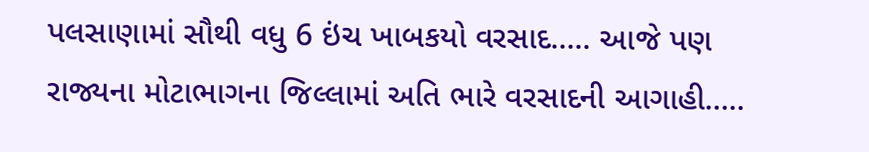પલસાણામાં સૌથી વધુ 6 ઇંચ ખાબકયો વરસાદ….. આજે પણ રાજ્યના મોટાભાગના જિલ્લામાં અતિ ભારે વરસાદની આગાહી…..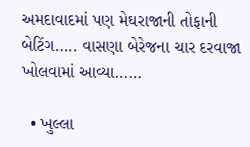અમદાવાદમાં પણ મેઘરાજાની તોફાની બેટિંગ….. વાસણા બેરેજના ચાર દરવાજા ખોલવામાં આવ્યા……

  • ખુલ્લા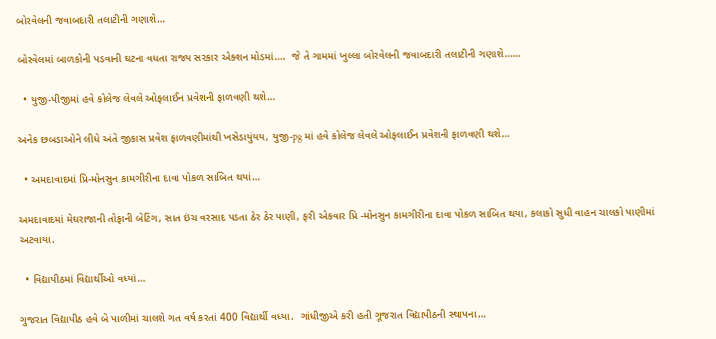બોરવેલની જવાબદારી તલાટીની ગણાશે…

બોરવેલમાં બાળકોની પડવાની ઘટના વધતા રાજ્ય સરકાર એક્શન મોડમાં….  જે તે ગામમાં ખુલ્લા બોરવેલની જવાબદારી તલાટીની ગણાશે……

  • યુજી-પીજીમાં હવે કોલેજ લેવલે ઓફલાઈન પ્રવેશની ફાળવણી થશે…

અનેક છબડાઓને લીધે અંતે જીકાસ પ્રવેશ ફાળવણીમાંથી ખસેડાયુંયય, યુજી-pg માં હવે કોલેજ લેવલે ઓફલાઈન પ્રવેશની ફાળવણી થશે…

  • અમદાવાદમાં પ્રિ-મોનસુન કામગીરીના દાવા પોકળ સાબિત થયાં…

અમદાવાદમાં મેઘરાજાની તોફાની બેટિંગ, સાત ઇંચ વરસાદ પડતા ઠેર ઠેર પાણી, ફરી એકવાર પ્રિ -મોનસુન કામગીરીના દાવા પોકળ સાબિત થયા, કલાકો સુધી વાહન ચાલકો પાણીમાં અટવાયા.

  • વિદ્યાપીઠમાં વિદ્યાર્થીઓ વધ્યાં…

ગુજરાત વિદ્યાપીઠ હવે બે પાળીમાં ચાલશે ગત વર્ષ કરતાં 400 વિદ્યાર્થી વધ્યા.  ગાંધીજીએ કરી હતી ગૂજરાત વિદ્યાપીઠની સ્થાપના…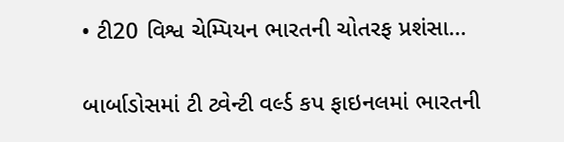• ટી20 વિશ્વ ચેમ્પિયન ભારતની ચોતરફ પ્રશંસા…

બાર્બાડોસમાં ટી ટ્વેન્ટી વર્લ્ડ કપ ફાઇનલમાં ભારતની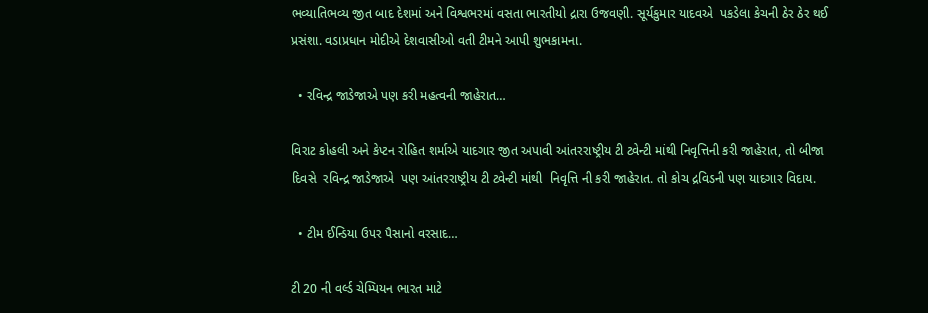ભવ્યાતિભવ્ય જીત બાદ દેશમાં અને વિશ્વભરમાં વસતા ભારતીયો દ્રારા ઉજવણી. સૂર્યકુમાર યાદવએ  પકડેલા કેચની ઠેર ઠેર થઈ પ્રસંશા. વડાપ્રધાન મોદીએ દેશવાસીઓ વતી ટીમને આપી શુભકામના.

  • રવિન્દ્ર જાડેજાએ પણ કરી મહત્વની જાહેરાત…

વિરાટ કોહલી અને કેપ્ટન રોહિત શર્માએ યાદગાર જીત અપાવી આંતરરાષ્ટ્રીય ટી ટ્વેન્ટી માંથી નિવૃત્તિની કરી જાહેરાત, તો બીજા દિવસે  રવિન્દ્ર જાડેજાએ  પણ આંતરરાષ્ટ્રીય ટી ટ્વેન્ટી માંથી  નિવૃત્તિ ની કરી જાહેરાત. તો કોચ દ્રવિડની પણ યાદગાર વિદાય.

  • ટીમ ઈન્ડિયા ઉપર પૈસાનો વરસાદ…

ટી 20 ની વર્લ્ડ ચેમ્પિયન ભારત માટે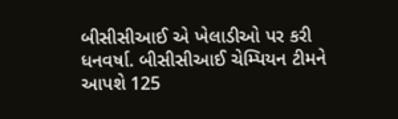બીસીસીઆઈ એ ખેલાડીઓ પર કરી ધનવર્ષા. બીસીસીઆઈ ચેમ્પિયન ટીમને આપશે 125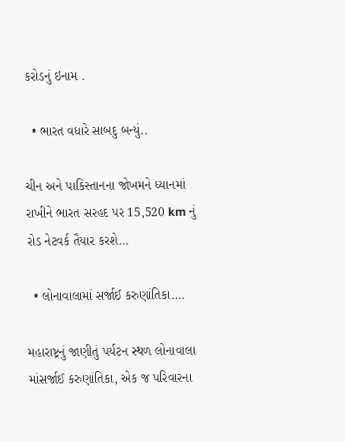કરોડનું ઇનામ .

  • ભારત વધારે સાબદુ બન્યું..

ચીન અને પાકિસ્તાનના જોખમને ધ્યાનમાં રાખીને ભારત સરહદ પર 15,520 km નું રોડ નેટવર્ક તૈયાર કરશે…

  • લોનાવાલામાં સર્જાઈ કરુણાંતિકા….

મહારાષ્ટ્રનું જાણીતું પર્યટન સ્થળ લોનાવાલા માંસર્જાઈ કરુણાંતિકા, એક જ પરિવારના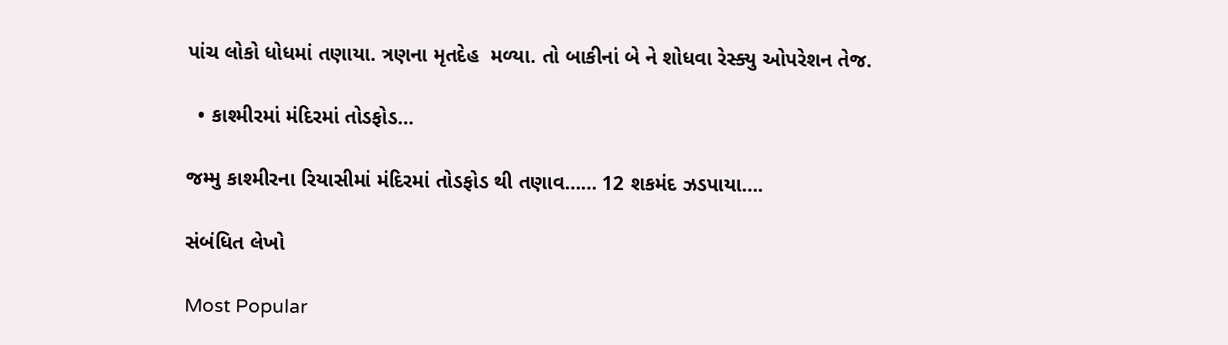પાંચ લોકો ધોધમાં તણાયા. ત્રણના મૃતદેહ  મળ્યા. તો બાકીનાં બે ને શોધવા રેસ્ક્યુ ઓપરેશન તેજ.

  • કાશ્મીરમાં મંદિરમાં તોડફોડ…

જમ્મુ કાશ્મીરના રિયાસીમાં મંદિરમાં તોડફોડ થી તણાવ…… 12 શકમંદ ઝડપાયા….

સંબંધિત લેખો

Most Popular